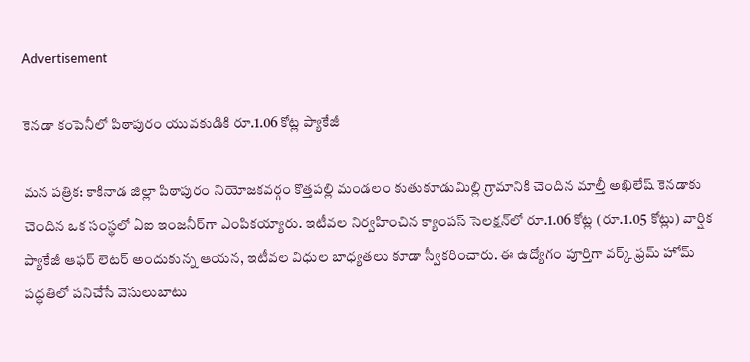Advertisement

కెనడా కంపెనీలో పిఠాపురం యువకుడికి రూ.1.06 కోట్ల ప్యాకేజీ

మన పత్రిక: కాకినాడ జిల్లా పిఠాపురం నియోజకవర్గం కొత్తపల్లి మండలం కుతుకూడుమిల్లి గ్రామానికి చెందిన మాల్తీ అఖిలేష్ కెనడాకు చెందిన ఒక సంస్థలో ఏఐ ఇంజనీర్‌గా ఎంపికయ్యారు. ఇటీవల నిర్వహించిన క్యాంపస్ సెలక్షన్‌లో రూ.1.06 కోట్ల (రూ.1.05 కోట్లు) వార్షిక ప్యాకేజీ ఆఫర్ లెటర్ అందుకున్న ఆయన, ఇటీవల విధుల బాధ్యతలు కూడా స్వీకరించారు. ఈ ఉద్యోగం పూర్తిగా వర్క్ ఫ్రమ్ హోమ్ పద్ధతిలో పనిచేసే వెసులుబాటు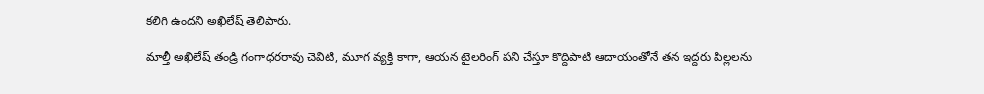కలిగి ఉందని అఖిలేష్ తెలిపారు.

మాల్తీ అఖిలేష్ తండ్రి గంగాధరరావు చెవిటి, మూగ వ్యక్తి కాగా, ఆయన టైలరింగ్ పని చేస్తూ కొద్దిపాటి ఆదాయంతోనే తన ఇద్దరు పిల్లలను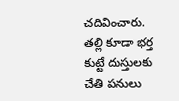చదివించారు. తల్లి కూడా భర్త కుట్టే దుస్తులకు చేతి పనులు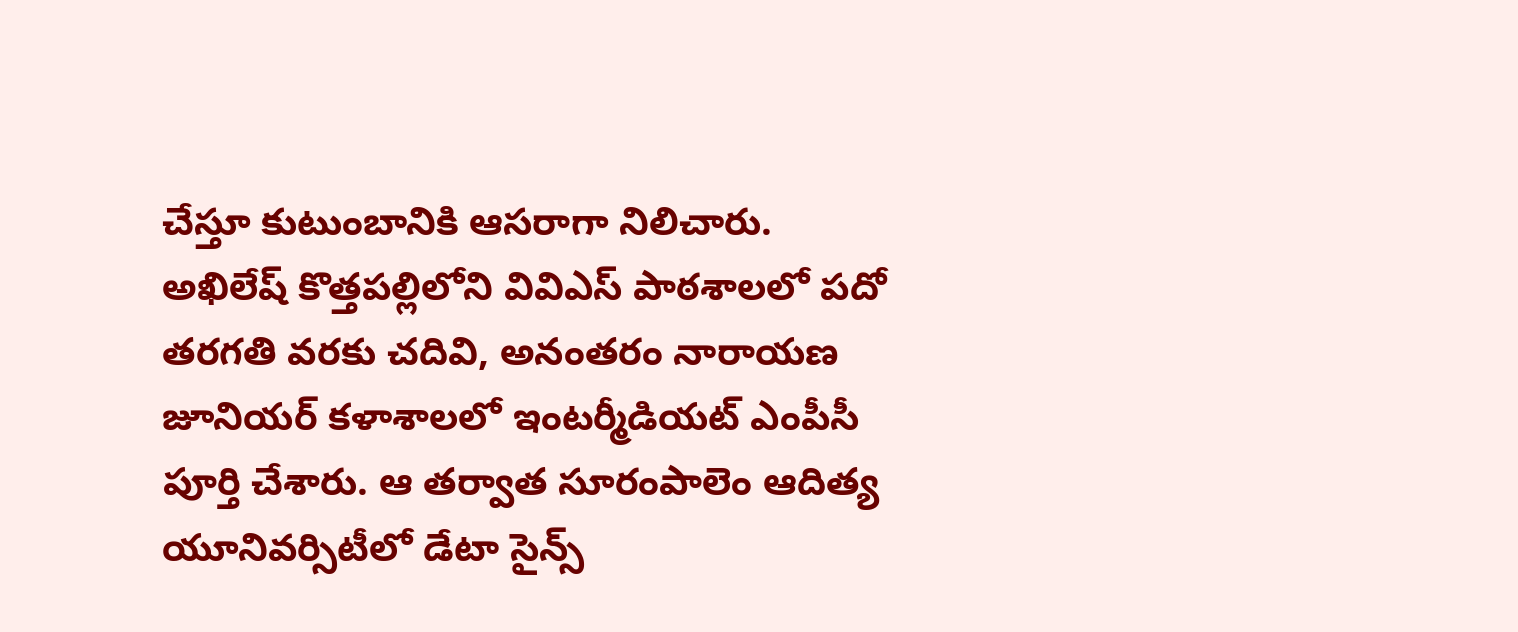చేస్తూ కుటుంబానికి ఆసరాగా నిలిచారు. అఖిలేష్ కొత్తపల్లిలోని వివిఎస్ పాఠశాలలో పదో తరగతి వరకు చదివి, అనంతరం నారాయణ జూనియర్ కళాశాలలో ఇంటర్మీడియట్ ఎంపీసీ పూర్తి చేశారు. ఆ తర్వాత సూరంపాలెం ఆదిత్య యూనివర్సిటీలో డేటా సైన్స్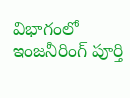విభాగంలో ఇంజనీరింగ్ పూర్తి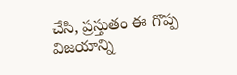చేసి, ప్రస్తుతం ఈ గొప్ప విజయాన్ని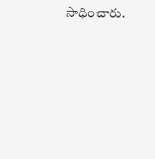సాధించారు.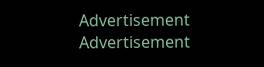Advertisement
Advertisement